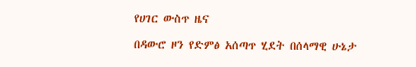የሀገር ውስጥ ዜና

በዳውሮ ዞን የድምፅ አሰጣጥ ሂደት በሰላማዊ ሁኔታ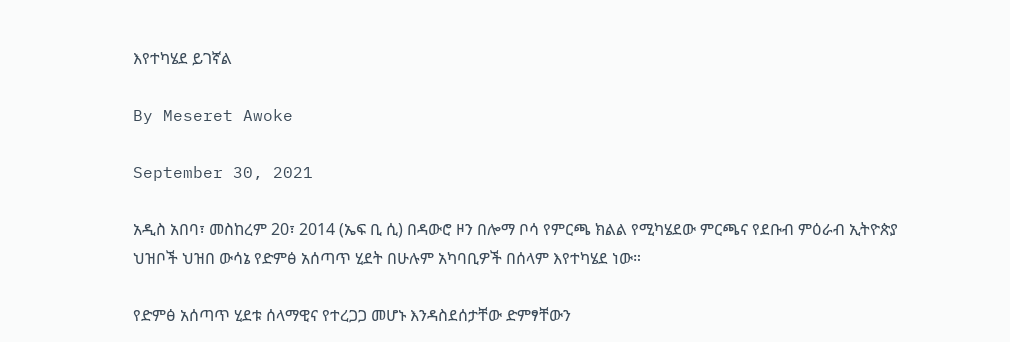እየተካሄደ ይገኛል

By Meseret Awoke

September 30, 2021

አዲስ አበባ፣ መስከረም 20፣ 2014 (ኤፍ ቢ ሲ) በዳውሮ ዞን በሎማ ቦሳ የምርጫ ክልል የሚካሄደው ምርጫና የደቡብ ምዕራብ ኢትዮጵያ ህዝቦች ህዝበ ውሳኔ የድምፅ አሰጣጥ ሂደት በሁሉም አካባቢዎች በሰላም እየተካሄደ ነው።

የድምፅ አሰጣጥ ሂደቱ ሰላማዊና የተረጋጋ መሆኑ እንዳስደሰታቸው ድምፃቸውን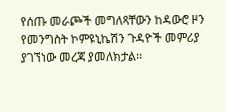የሰጡ መራጮች መግለጻቸውን ከዳውሮ ዞን የመንግስት ኮምዩኒኬሽን ጉዳዮች መምሪያ ያገኘነው መረጃ ያመለክታል፡፡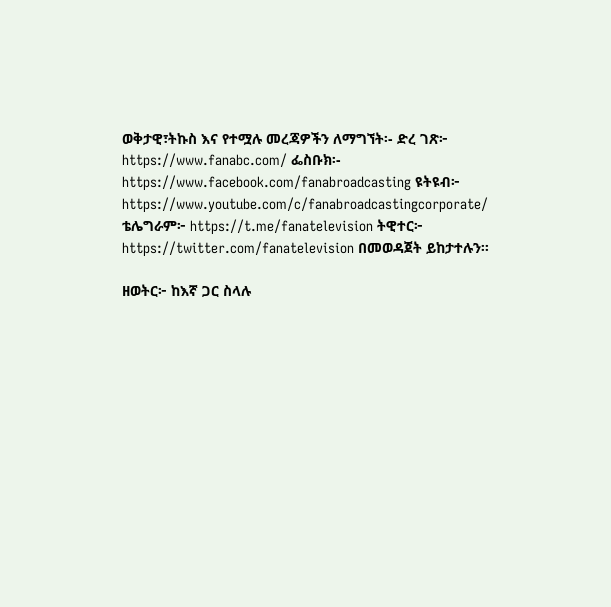ወቅታዊ፣ትኩስ እና የተሟሉ መረጃዎችን ለማግኘት፡- ድረ ገጽ፦ https://www.fanabc.com/ ፌስቡክ፡- https://www.facebook.com/fanabroadcasting ዩትዩብ፦ https://www.youtube.com/c/fanabroadcastingcorporate/ ቴሌግራም፦ https://t.me/fanatelevision ትዊተር፦ https://twitter.com/fanatelevision በመወዳጀት ይከታተሉን፡፡

ዘወትር፦ ከእኛ ጋር ስላሉ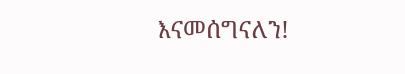እናመሰግናለን!